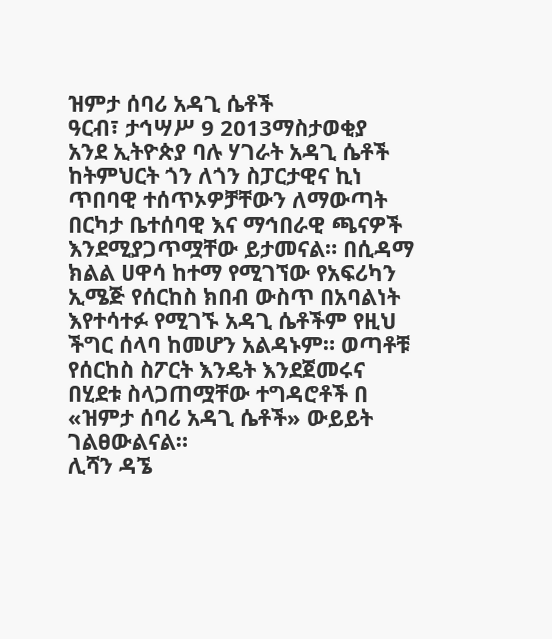ዝምታ ሰባሪ አዳጊ ሴቶች
ዓርብ፣ ታኅሣሥ 9 2013ማስታወቂያ
አንደ ኢትዮጵያ ባሉ ሃገራት አዳጊ ሴቶች ከትምህርት ጎን ለጎን ስፓርታዊና ኪነ ጥበባዊ ተሰጥኦዎቻቸውን ለማውጣት በርካታ ቤተሰባዊ እና ማኅበራዊ ጫናዎች እንደሚያጋጥሟቸው ይታመናል። በሲዳማ ክልል ሀዋሳ ከተማ የሚገኘው የአፍሪካን ኢሜጅ የሰርከስ ክበብ ውስጥ በአባልነት እየተሳተፉ የሚገኙ አዳጊ ሴቶችም የዚህ ችግር ሰላባ ከመሆን አልዳኑም። ወጣቶቹ የሰርከስ ስፖርት እንዴት እንደጀመሩና በሂደቱ ስላጋጠሟቸው ተግዳሮቶች በ «ዝምታ ሰባሪ አዳጊ ሴቶች» ውይይት ገልፀውልናል።
ሊሻን ዳኜ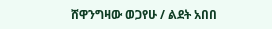ሸዋንግዛው ወጋየሁ / ልደት አበበ